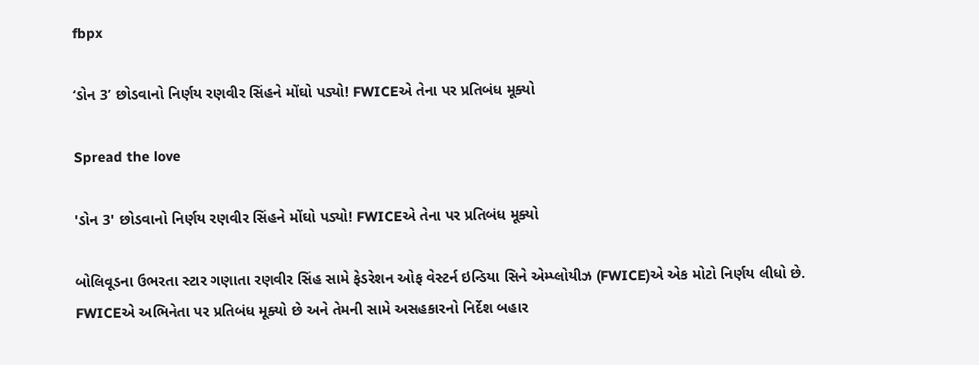fbpx

‘ડોન 3’ છોડવાનો નિર્ણય રણવીર સિંહને મોંઘો પડ્યો! FWICEએ તેના પર પ્રતિબંધ મૂક્યો

Spread the love

'ડોન 3' છોડવાનો નિર્ણય રણવીર સિંહને મોંઘો પડ્યો! FWICEએ તેના પર પ્રતિબંધ મૂક્યો

બોલિવૂડના ઉભરતા સ્ટાર ગણાતા રણવીર સિંહ સામે ફેડરેશન ઓફ વેસ્ટર્ન ઇન્ડિયા સિને એમ્પ્લોયીઝ (FWICE)એ એક મોટો નિર્ણય લીધો છે. FWICEએ અભિનેતા પર પ્રતિબંધ મૂક્યો છે અને તેમની સામે અસહકારનો નિર્દેશ બહાર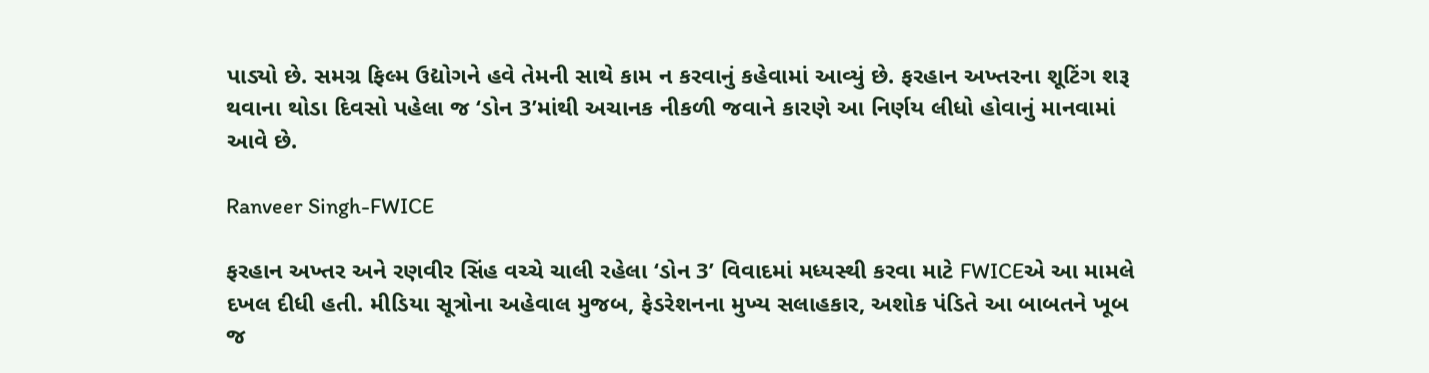પાડ્યો છે. સમગ્ર ફિલ્મ ઉદ્યોગને હવે તેમની સાથે કામ ન કરવાનું કહેવામાં આવ્યું છે. ફરહાન અખ્તરના શૂટિંગ શરૂ થવાના થોડા દિવસો પહેલા જ ‘ડોન 3’માંથી અચાનક નીકળી જવાને કારણે આ નિર્ણય લીધો હોવાનું માનવામાં આવે છે.

Ranveer Singh-FWICE

ફરહાન અખ્તર અને રણવીર સિંહ વચ્ચે ચાલી રહેલા ‘ડોન 3’ વિવાદમાં મધ્યસ્થી કરવા માટે FWICEએ આ મામલે દખલ દીધી હતી. મીડિયા સૂત્રોના અહેવાલ મુજબ, ફેડરેશનના મુખ્ય સલાહકાર, અશોક પંડિતે આ બાબતને ખૂબ જ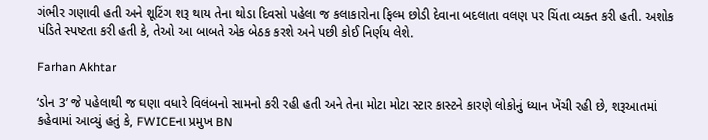ગંભીર ગણાવી હતી અને શૂટિંગ શરૂ થાય તેના થોડા દિવસો પહેલા જ કલાકારોના ફિલ્મ છોડી દેવાના બદલાતા વલણ પર ચિંતા વ્યક્ત કરી હતી. અશોક પંડિતે સ્પષ્ટતા કરી હતી કે, તેઓ આ બાબતે એક બેઠક કરશે અને પછી કોઈ નિર્ણય લેશે.

Farhan Akhtar

‘ડોન 3’ જે પહેલાથી જ ઘણા વધારે વિલંબનો સામનો કરી રહી હતી અને તેના મોટા મોટા સ્ટાર કાસ્ટને કારણે લોકોનું ધ્યાન ખેંચી રહી છે, શરૂઆતમાં કહેવામાં આવ્યું હતું કે, FWICEના પ્રમુખ BN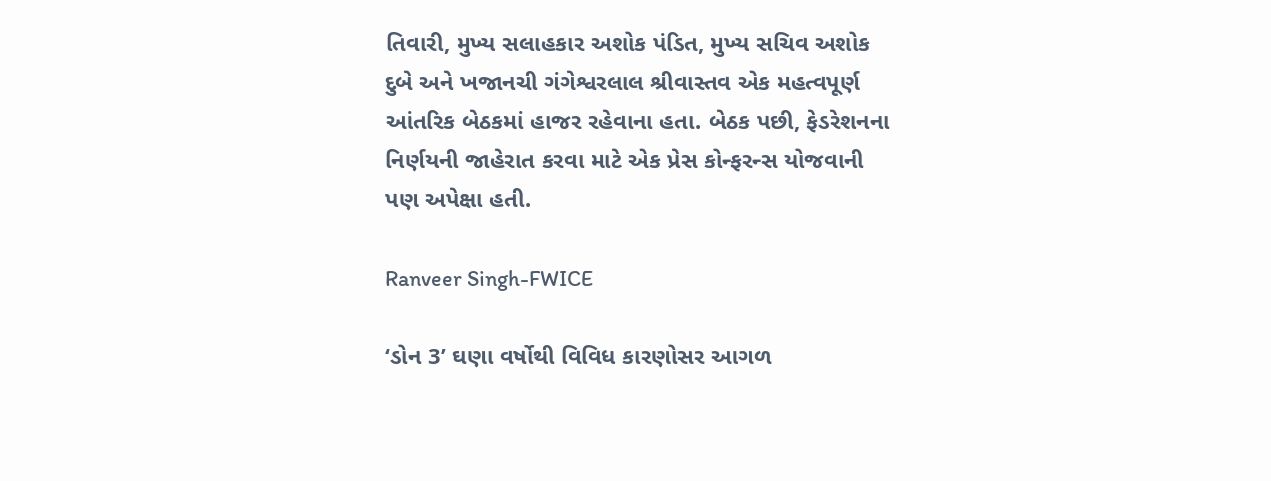તિવારી, મુખ્ય સલાહકાર અશોક પંડિત, મુખ્ય સચિવ અશોક દુબે અને ખજાનચી ગંગેશ્વરલાલ શ્રીવાસ્તવ એક મહત્વપૂર્ણ આંતરિક બેઠકમાં હાજર રહેવાના હતા. બેઠક પછી, ફેડરેશનના નિર્ણયની જાહેરાત કરવા માટે એક પ્રેસ કોન્ફરન્સ યોજવાની પણ અપેક્ષા હતી.

Ranveer Singh-FWICE

‘ડોન 3’ ઘણા વર્ષોથી વિવિધ કારણોસર આગળ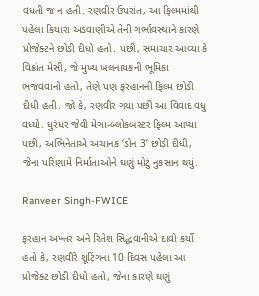વધતી જ ન હતી. રણવીર ઉપરાંત, આ ફિલ્મમાંથી પહેલા કિયારા અડવાણીએ તેની ગર્ભાવસ્થાને કારણે પ્રોજેક્ટને છોડી દીધો હતો. પછી, સમાચાર આવ્યા કે વિક્રાંત મેસી, જે મુખ્ય ખલનાયકની ભૂમિકા ભજવવાનો હતો, તેણે પણ ફરહાનની ફિલ્મ છોડી દીધી હતી. જો કે, રણવીર ગયા પછી આ વિવાદ વધુ વધ્યો. ધુરંધર જેવી મેગા-બ્લોકબસ્ટર ફિલ્મ આપ્યા પછી, અભિનેતાએ અચાનક ‘ડોન 3’ છોડી દીધી, જેના પરિણામે નિર્માતાઓને ઘણું મોટું નુકસાન થયું.

Ranveer Singh-FWICE

ફરહાન અખ્તર અને રિતેશ સિદ્ધવાનીએ દાવો કર્યો હતો કે, રણવીરે શૂટિંગના 10 દિવસ પહેલા આ પ્રોજેક્ટ છોડી દીધો હતો, જેના કારણે ઘણું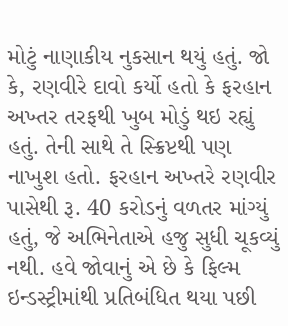મોટું નાણાકીય નુકસાન થયું હતું. જો કે, રણવીરે દાવો કર્યો હતો કે ફરહાન અખ્તર તરફથી ખુબ મોડું થઇ રહ્યું હતું. તેની સાથે તે સ્ક્રિપ્ટથી પણ નાખુશ હતો. ફરહાન અખ્તરે રણવીર પાસેથી રૂ. 40 કરોડનું વળતર માંગ્યું હતું, જે અભિનેતાએ હજુ સુધી ચૂકવ્યું નથી. હવે જોવાનું એ છે કે ફિલ્મ ઇન્ડસ્ટ્રીમાંથી પ્રતિબંધિત થયા પછી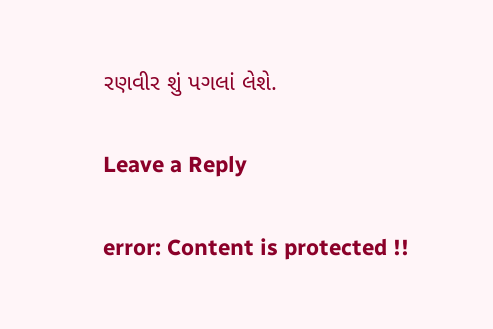રણવીર શું પગલાં લેશે.

Leave a Reply

error: Content is protected !!